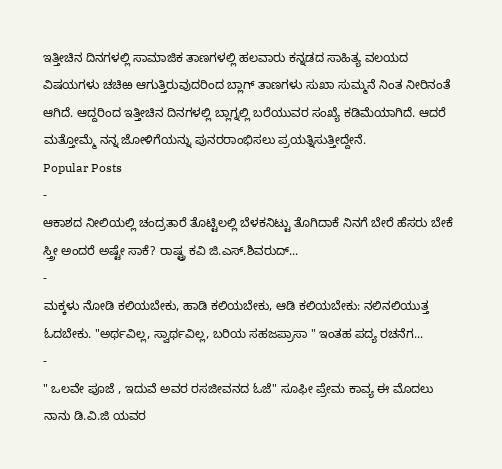ಇತ್ತೀಚಿನ ದಿನಗಳಲ್ಲಿ ಸಾಮಾಜಿಕ ತಾಣಗಳಲ್ಲಿ ಹಲವಾರು ಕನ್ನಡದ ಸಾಹಿತ್ಯ ವಲಯದ ವಿಷಯಗಳು ಚಚಿಱ ಆಗುತ್ತಿರುವುದರಿಂದ ಬ್ಲಾಗ್ ತಾಣಗಳು ಸುಖಾ ಸುಮ್ಮನೆ ನಿಂತ ನೀರಿನಂತೆ ಆಗಿದೆ. ಆದ್ದರಿಂದ ಇತ್ತೀಚಿನ ದಿನಗಳಲ್ಲಿ ಬ್ಲಾಗ್ನಲ್ಲಿ ಬರೆಯುವರ ಸಂಖ್ಯೆ ಕಡಿಮೆಯಾಗಿದೆ. ಆದರೆ ಮತ್ತೋಮ್ಮೆ ನನ್ನ ಜೋಳಿಗೆಯನ್ನು ಪುನರರಾಂಭಿಸಲು ಪ್ರಯತ್ನಿಸುತ್ತೀದ್ದೇನೆ.
Popular Posts
-
ಆಕಾಶದ ನೀಲಿಯಲ್ಲಿ ಚಂದ್ರತಾರೆ ತೊಟ್ಟಿಲಲ್ಲಿ ಬೆಳಕನಿಟ್ಟು ತೊಗಿದಾಕೆ ನಿನಗೆ ಬೇರೆ ಹೆಸರು ಬೇಕೆ ಸ್ತ್ರೀ ಅಂದರೆ ಅಷ್ಟೇ ಸಾಕೆ? ರಾಷ್ಟ್ರ ಕವಿ ಜಿ.ಎಸ್.ಶಿವರುದ್...
-
ಮಕ್ಕಳು ನೋಡಿ ಕಲಿಯಬೇಕು, ಹಾಡಿ ಕಲಿಯಬೇಕು, ಆಡಿ ಕಲಿಯಬೇಕು: ನಲಿನಲಿಯುತ್ತ ಓದಬೇಕು. "ಅರ್ಥವಿಲ್ಲ, ಸ್ವಾರ್ಥವಿಲ್ಲ, ಬರಿಯ ಸಹಜಪ್ರಾಸಾ " ಇಂತಹ ಪದ್ಯ ರಚನೆಗ...
-
" ಒಲವೇ ಪೂಜೆ , ಇದುವೆ ಅವರ ರಸಜೀವನದ ಓಜೆ" ಸೂಫೀ ಪ್ರೇಮ ಕಾವ್ಯ ಈ ಮೊದಲು ನಾನು ಡಿ.ವಿ.ಜಿ ಯವರ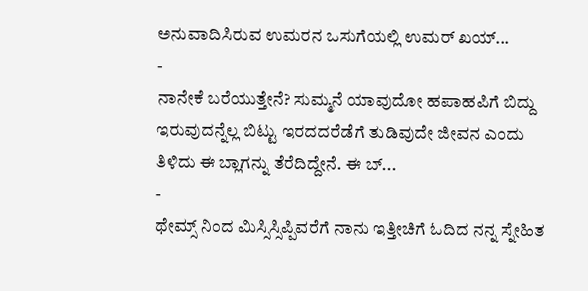ಅನುವಾದಿಸಿರುವ ಉಮರನ ಒಸುಗೆಯಲ್ಲಿ ಉಮರ್ ಖಯ್...
-
ನಾನೇಕೆ ಬರೆಯುತ್ತೇನೆ? ಸುಮ್ಮನೆ ಯಾವುದೋ ಹಪಾಹಪಿಗೆ ಬಿದ್ದು ಇರುವುದನ್ನೆಲ್ಲ ಬಿಟ್ಟು ಇರದದರೆಡೆಗೆ ತುಡಿವುದೇ ಜೀವನ ಎಂದು ತಿಳಿದು ಈ ಬ್ಲಾಗನ್ನು ತೆರೆದಿದ್ದೇನೆ. ಈ ಬ್...
-
ಥೇಮ್ಸ್ ನಿಂದ ಮಿಸ್ಸಿಸ್ಸಿಪ್ಪಿವರೆಗೆ ನಾನು ಇತ್ತೀಚಿಗೆ ಓದಿದ ನನ್ನ ಸ್ನೇಹಿತ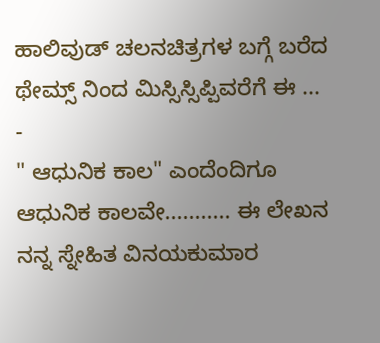ಹಾಲಿವುಡ್ ಚಲನಚಿತ್ರಗಳ ಬಗ್ಗೆ ಬರೆದ ಥೇಮ್ಸ್ ನಿಂದ ಮಿಸ್ಸಿಸ್ಸಿಪ್ಪಿವರೆಗೆ ಈ ...
-
" ಆಧುನಿಕ ಕಾಲ" ಎಂದೆಂದಿಗೂ ಆಧುನಿಕ ಕಾಲವೇ........... ಈ ಲೇಖನ ನನ್ನ ಸ್ನೇಹಿತ ವಿನಯಕುಮಾರ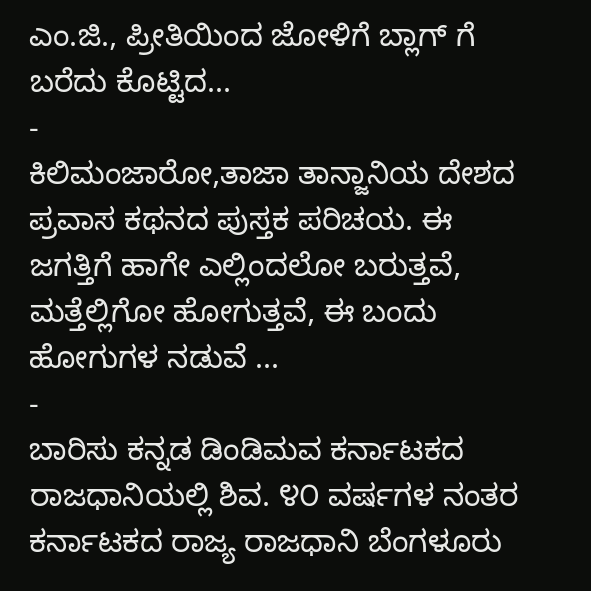ಎಂ.ಜಿ., ಪ್ರೀತಿಯಿಂದ ಜೋಳಿಗೆ ಬ್ಲಾಗ್ ಗೆ ಬರೆದು ಕೊಟ್ಟಿದ...
-
ಕಿಲಿಮಂಜಾರೋ,ತಾಜಾ ತಾನ್ಜಾನಿಯ ದೇಶದ ಪ್ರವಾಸ ಕಥನದ ಪುಸ್ತಕ ಪರಿಚಯ. ಈ ಜಗತ್ತಿಗೆ ಹಾಗೇ ಎಲ್ಲಿಂದಲೋ ಬರುತ್ತವೆ, ಮತ್ತೆಲ್ಲಿಗೋ ಹೋಗುತ್ತವೆ, ಈ ಬಂದು ಹೋಗುಗಳ ನಡುವೆ ...
-
ಬಾರಿಸು ಕನ್ನಡ ಡಿಂಡಿಮವ ಕರ್ನಾಟಕದ ರಾಜಧಾನಿಯಲ್ಲಿ ಶಿವ. ೪೦ ವರ್ಷಗಳ ನಂತರ ಕರ್ನಾಟಕದ ರಾಜ್ಯ ರಾಜಧಾನಿ ಬೆಂಗಳೂರು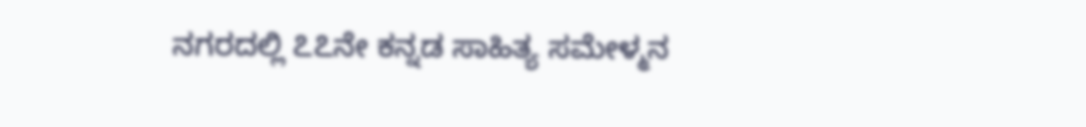ನಗರದಲ್ಲಿ ೭೭ನೇ ಕನ್ನಡ ಸಾಹಿತ್ಯ ಸಮೇಳ್ಮನ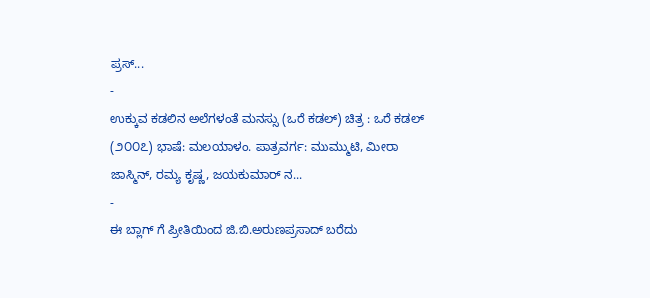ಪ್ರಸ್...
-
ಉಕ್ಕುವ ಕಡಲಿನ ಅಲೆಗಳಂತೆ ಮನಸ್ಸು (ಒರೆ ಕಡಲ್) ಚಿತ್ರ : ಒರೆ ಕಡಲ್ (೨೦೦೭) ಭಾಷೆ: ಮಲಯಾಳಂ. ಪಾತ್ರವರ್ಗ: ಮುಮ್ಮುಟಿ, ಮೀರಾ ಜಾಸ್ಮಿನ್, ರಮ್ಯ ಕೃಷ್ಣ, ಜಯಕುಮಾರ್ ನ...
-
ಈ ಬ್ಲಾಗ್ ಗೆ ಪ್ರೀತಿಯಿಂದ ಜಿ.ಬಿ.ಅರುಣಪ್ರಸಾದ್ ಬರೆದು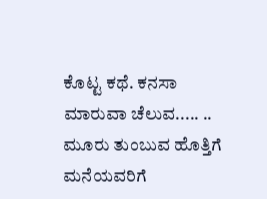ಕೊಟ್ಟ ಕಥೆ. ಕನಸಾ ಮಾರುವಾ ಚೆಲುವ..... .. ಮೂರು ತುಂಬುವ ಹೊತ್ತಿಗೆ ಮನೆಯವರಿಗೆ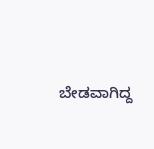ಬೇಡವಾಗಿದ್ದ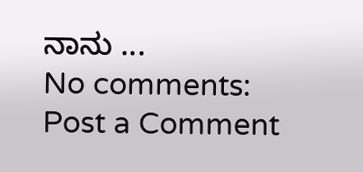ನಾನು ...
No comments:
Post a Comment